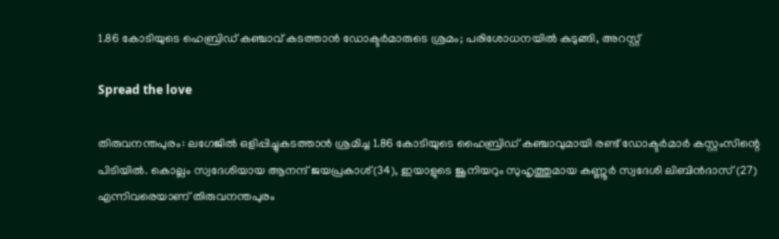1.86 കോടിയുടെ ഹെബ്രിഡ് കഞ്ചാവ് കടത്താൻ ഡോക്ടർമാരുടെ ശ്രമം; പരിശോധനയിൽ കുടുങ്ങി, അറസ്റ്റ്

Spread the love

തിരുവനന്തപുരം: ലഗേജിൽ ഒളിപ്പിച്ചുകടത്താൻ ശ്രമിച്ച 1.86 കോടിയുടെ ഹൈബ്രിഡ് കഞ്ചാവുമായി രണ്ട് ഡോക്ടർമാർ കസ്റ്റംസിന്റെ പിടിയിൽ. കൊല്ലം സ്വദേശിയായ ആനന്ദ് ജയപ്രകാശ്(34), ഇയാളുടെ ജൂനിയറും സുഹൃത്തുമായ കണ്ണൂർ സ്വദേശി ലിബിൻദാസ് (27) എന്നിവരെയാണ് തിരുവനന്തപുരം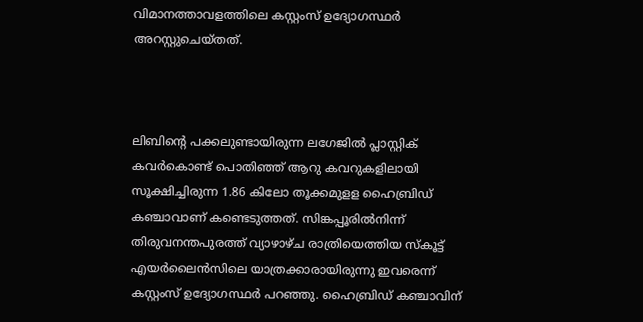വിമാനത്താവളത്തിലെ കസ്റ്റംസ് ഉദ്യോഗസ്ഥർ അറസ്റ്റുചെയ്തത്.



ലിബിന്റെ പക്കലുണ്ടായിരുന്ന ലഗേജിൽ പ്ലാസ്റ്റിക് കവർകൊണ്ട് പൊതിഞ്ഞ് ആറു കവറുകളിലായി സൂക്ഷിച്ചിരുന്ന 1.86 കിലോ തൂക്കമുളള ഹൈബ്രിഡ് കഞ്ചാവാണ് കണ്ടെടുത്തത്. സിങ്കപ്പൂരിൽനിന്ന് തിരുവനന്തപുരത്ത് വ്യാഴാഴ്ച രാത്രിയെത്തിയ സ്‌കൂട്ട് എയർലൈൻസിലെ യാത്രക്കാരായിരുന്നു ഇവരെന്ന് കസ്റ്റംസ് ഉദ്യോഗസ്ഥർ പറഞ്ഞു. ഹൈബ്രിഡ് കഞ്ചാവിന്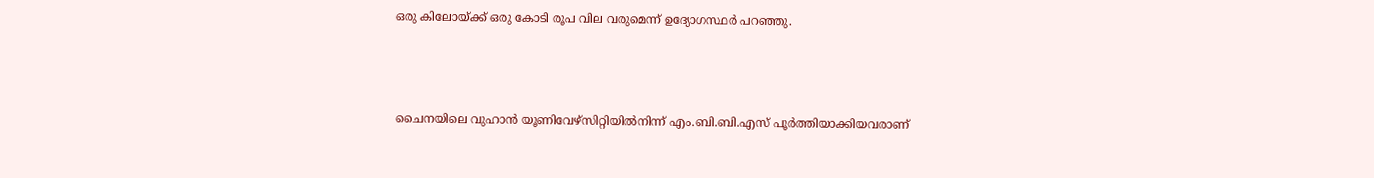ഒരു കിലോയ്ക്ക് ഒരു കോടി രൂപ വില വരുമെന്ന് ഉദ്യോഗസ്ഥർ പറഞ്ഞു.



ചൈനയിലെ വുഹാൻ യൂണിവേഴ്സിറ്റിയിൽനിന്ന് എം.ബി.ബി.എസ് പൂർത്തിയാക്കിയവരാണ്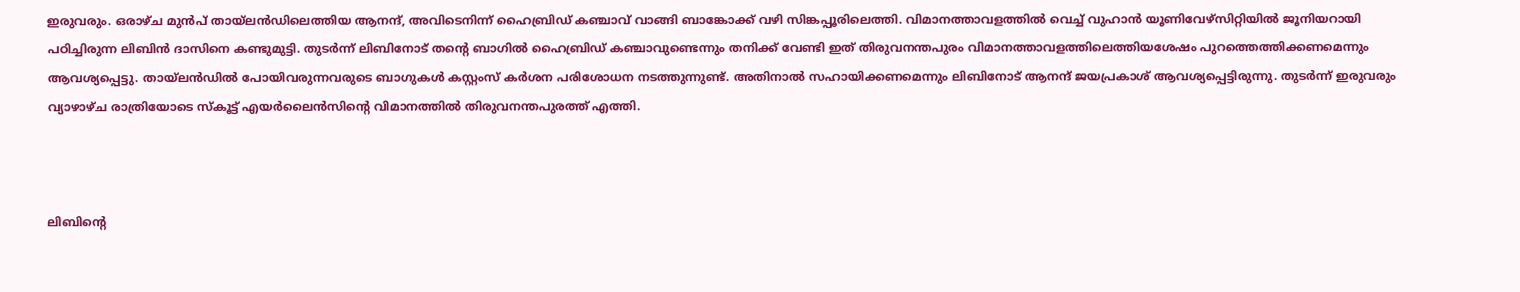ഇരുവരും. ഒരാഴ്ച മുൻപ് തായ്ലൻഡിലെത്തിയ ആനന്ദ്, അവിടെനിന്ന് ഹൈബ്രിഡ് കഞ്ചാവ് വാങ്ങി ബാങ്കോക്ക് വഴി സിങ്കപ്പൂരിലെത്തി. വിമാനത്താവളത്തിൽ വെച്ച് വുഹാൻ യൂണിവേഴ്സിറ്റിയിൽ ജൂനിയറായി പഠിച്ചിരുന്ന ലിബിൻ ദാസിനെ കണ്ടുമുട്ടി. തുടർന്ന് ലിബിനോട് തന്റെ ബാഗിൽ ഹൈബ്രിഡ് കഞ്ചാവുണ്ടെന്നും തനിക്ക് വേണ്ടി ഇത് തിരുവനന്തപുരം വിമാനത്താവളത്തിലെത്തിയശേഷം പുറത്തെത്തിക്കണമെന്നും ആവശ്യപ്പെട്ടു. തായ്ലൻഡിൽ പോയിവരുന്നവരുടെ ബാഗുകൾ കസ്റ്റംസ് കർശന പരിശോധന നടത്തുന്നുണ്ട്. അതിനാൽ സഹായിക്കണമെന്നും ലിബിനോട് ആനന്ദ് ജയപ്രകാശ് ആവശ്യപ്പെട്ടിരുന്നു. തുടർന്ന് ഇരുവരും വ്യാഴാഴ്ച രാത്രിയോടെ സ്‌കൂട്ട് എയർലൈൻസിന്റെ വിമാനത്തിൽ തിരുവനന്തപുരത്ത് എത്തി.



ലിബിന്റെ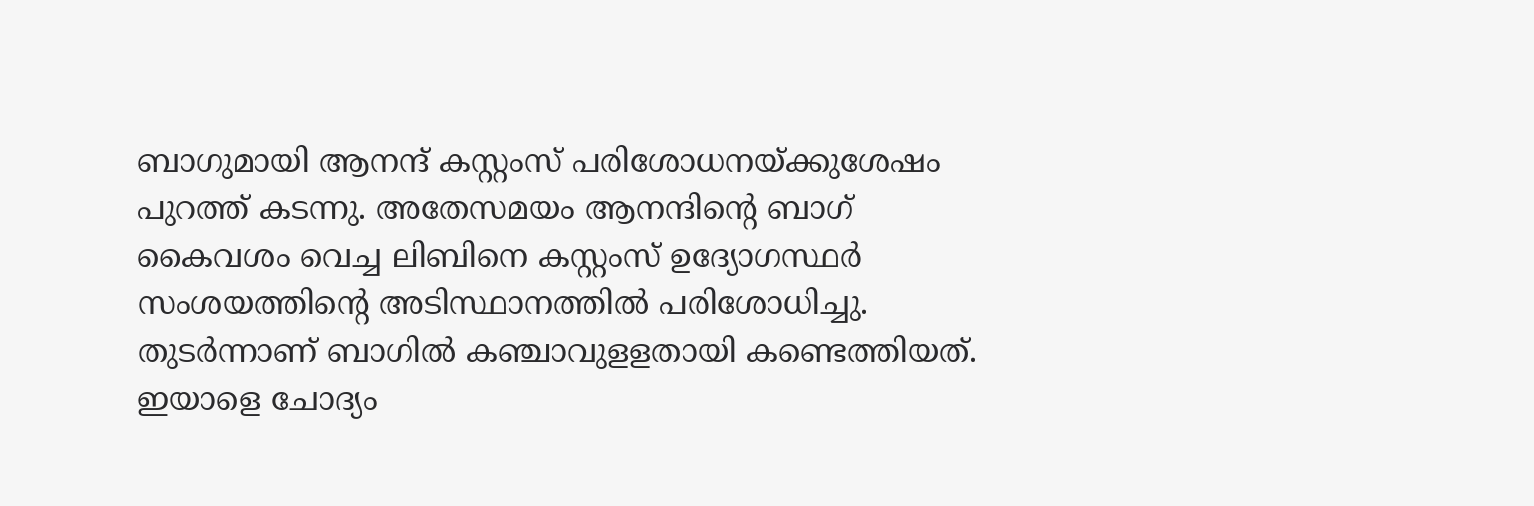ബാഗുമായി ആനന്ദ് കസ്റ്റംസ് പരിശോധനയ്ക്കുശേഷം പുറത്ത് കടന്നു. അതേസമയം ആനന്ദിന്റെ ബാഗ് കൈവശം വെച്ച ലിബിനെ കസ്റ്റംസ് ഉദ്യോഗസ്ഥർ സംശയത്തിന്റെ അടിസ്ഥാനത്തിൽ പരിശോധിച്ചു. തുടർന്നാണ് ബാഗിൽ കഞ്ചാവുളളതായി കണ്ടെത്തിയത്. ഇയാളെ ചോദ്യം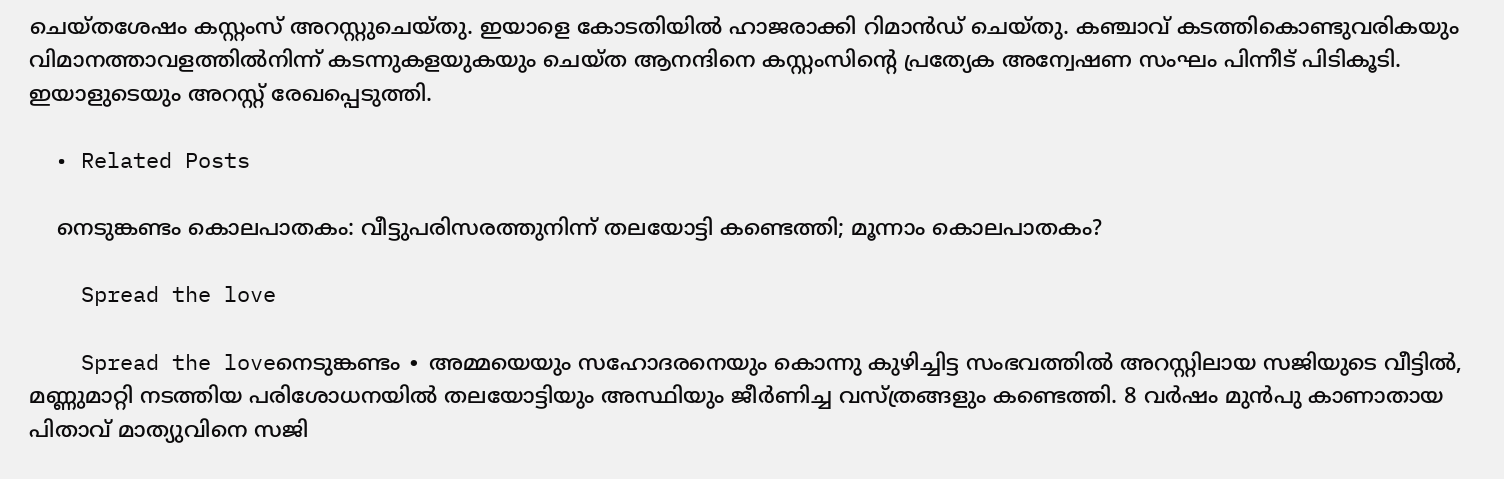ചെയ്തശേഷം കസ്റ്റംസ് അറസ്റ്റുചെയ്തു. ഇയാളെ കോടതിയിൽ ഹാജരാക്കി റിമാൻഡ് ചെയ്തു. കഞ്ചാവ് കടത്തികൊണ്ടുവരികയും വിമാനത്താവളത്തിൽനിന്ന് കടന്നുകളയുകയും ചെയ്ത ആനന്ദിനെ കസ്റ്റംസിന്റെ പ്രത്യേക അന്വേഷണ സംഘം പിന്നീട് പിടികൂടി. ഇയാളുടെയും അറസ്റ്റ് രേഖപ്പെടുത്തി.

  • Related Posts

    നെടുങ്കണ്ടം കൊലപാതകം: വീട്ടുപരിസരത്തുനിന്ന് തലയോട്ടി കണ്ടെത്തി; മൂന്നാം കൊലപാതകം?

    Spread the love

    Spread the loveനെടുങ്കണ്ടം ∙ അമ്മയെയും സഹോദരനെയും കൊന്നു കുഴിച്ചിട്ട സംഭവത്തിൽ അറസ്റ്റിലായ സജിയുടെ വീട്ടിൽ, മണ്ണുമാറ്റി നടത്തിയ പരിശോധനയിൽ തലയോട്ടിയും അസ്ഥിയും ജീർണിച്ച വസ്ത്രങ്ങളും കണ്ടെത്തി. 8 വർഷം മുൻപു കാണാതായ പിതാവ് മാത്യുവിനെ സജി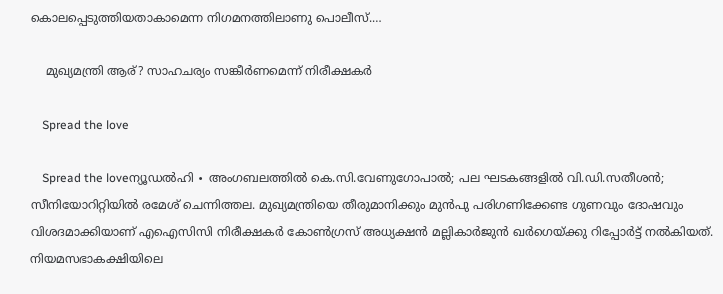കൊലപ്പെടുത്തിയതാകാമെന്ന നിഗമനത്തിലാണു പൊലീസ്.…

    മുഖ്യമന്ത്രി ആര്? സാഹചര്യം സങ്കീർണമെന്ന് നിരീക്ഷകർ

    Spread the love

    Spread the loveന്യൂഡൽഹി ∙ അംഗബലത്തിൽ കെ.സി.വേണുഗോപാൽ; പല ഘടകങ്ങളിൽ വി.ഡി.സതീശൻ; സീനിയോറിറ്റിയിൽ രമേശ് ചെന്നിത്തല. മുഖ്യമന്ത്രിയെ തീരുമാനിക്കും മുൻപു പരിഗണിക്കേണ്ട ഗുണവും ദോഷവും വിശദമാക്കിയാണ് എഐസിസി നിരീക്ഷകർ കോൺഗ്രസ് അധ്യക്ഷൻ മല്ലികാർജുൻ ഖർഗെയ്ക്കു റിപ്പോർട്ട് നൽകിയത്. നിയമസഭാകക്ഷിയിലെ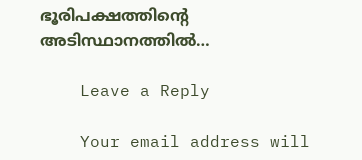ഭൂരിപക്ഷത്തിന്റെ അടിസ്ഥാനത്തിൽ…

    Leave a Reply

    Your email address will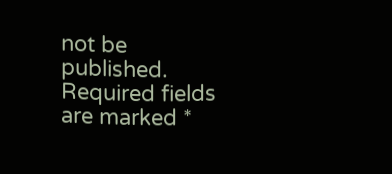not be published. Required fields are marked *